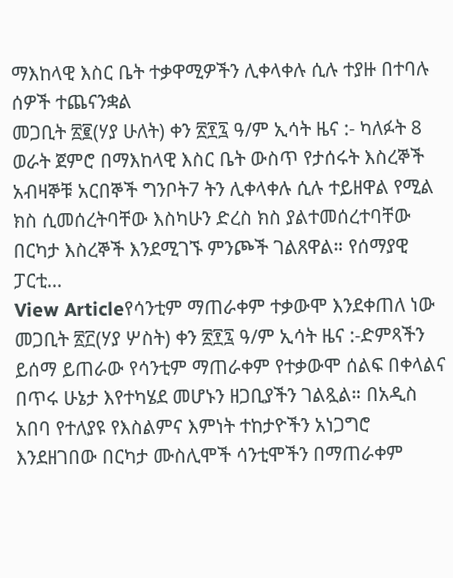ማእከላዊ እስር ቤት ተቃዋሚዎችን ሊቀላቀሉ ሲሉ ተያዙ በተባሉ ሰዎች ተጨናንቋል
መጋቢት ፳፪(ሃያ ሁለት) ቀን ፳፻፯ ዓ/ም ኢሳት ዜና :- ካለፉት 8 ወራት ጀምሮ በማእከላዊ እስር ቤት ውስጥ የታሰሩት እስረኞች አብዛኞቹ አርበኞች ግንቦት7 ትን ሊቀላቀሉ ሲሉ ተይዘዋል የሚል ክስ ሲመሰረትባቸው እስካሁን ድረስ ክስ ያልተመሰረተባቸው በርካታ እስረኞች እንደሚገኙ ምንጮች ገልጸዋል። የሰማያዊ ፓርቲ...
View Articleየሳንቲም ማጠራቀም ተቃውሞ እንደቀጠለ ነው
መጋቢት ፳፫(ሃያ ሦስት) ቀን ፳፻፯ ዓ/ም ኢሳት ዜና :-ድምጻችን ይሰማ ይጠራው የሳንቲም ማጠራቀም የተቃውሞ ሰልፍ በቀላልና በጥሩ ሁኔታ እየተካሄደ መሆኑን ዘጋቢያችን ገልጿል። በአዲስ አበባ የተለያዩ የእስልምና እምነት ተከታዮችን አነጋግሮ እንደዘገበው በርካታ ሙስሊሞች ሳንቲሞችን በማጠራቀም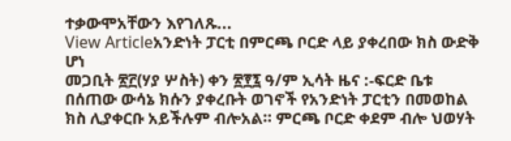ተቃውሞአቸውን እየገለጹ...
View Articleአንድነት ፓርቲ በምርጫ ቦርድ ላይ ያቀረበው ክስ ውድቅ ሆነ
መጋቢት ፳፫(ሃያ ሦስት) ቀን ፳፻፯ ዓ/ም ኢሳት ዜና :-ፍርድ ቤቱ በሰጠው ውሳኔ ክሱን ያቀረቡት ወገኖች የአንድነት ፓርቲን በመወከል ክስ ሊያቀርቡ አይችሉም ብሎአል። ምርጫ ቦርድ ቀደም ብሎ ህወሃት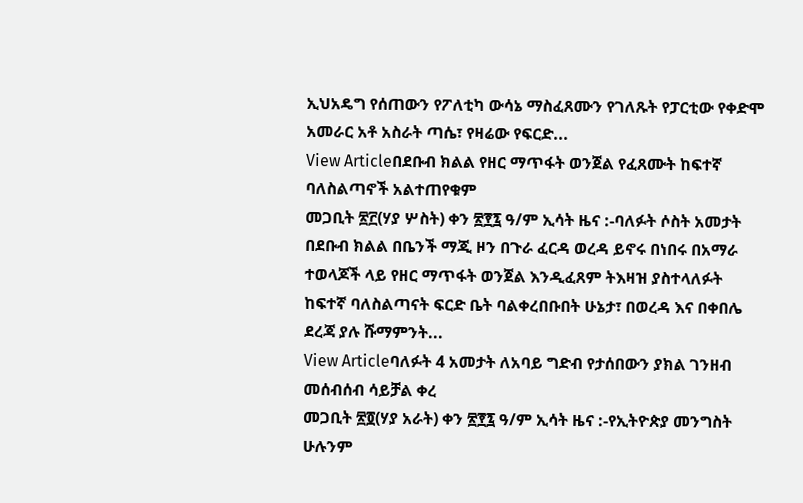ኢህአዴግ የሰጠውን የፖለቲካ ውሳኔ ማስፈጸሙን የገለጹት የፓርቲው የቀድሞ አመራር አቶ አስራት ጣሴ፣ የዛሬው የፍርድ...
View Articleበደቡብ ክልል የዘር ማጥፋት ወንጀል የፈጸሙት ከፍተኛ ባለስልጣኖች አልተጠየቁም
መጋቢት ፳፫(ሃያ ሦስት) ቀን ፳፻፯ ዓ/ም ኢሳት ዜና :-ባለፉት ሶስት አመታት በደቡብ ክልል በቤንች ማጂ ዞን በጉራ ፈርዳ ወረዳ ይኖሩ በነበሩ በአማራ ተወላጆች ላይ የዘር ማጥፋት ወንጀል እንዲፈጸም ትእዛዝ ያስተላለፉት ከፍተኛ ባለስልጣናት ፍርድ ቤት ባልቀረበቡበት ሁኔታ፣ በወረዳ እና በቀበሌ ደረጃ ያሉ ሹማምንት...
View Articleባለፉት 4 አመታት ለአባይ ግድብ የታሰበውን ያክል ገንዘብ መሰብሰብ ሳይቻል ቀረ
መጋቢት ፳፬(ሃያ አራት) ቀን ፳፻፯ ዓ/ም ኢሳት ዜና :-የኢትዮጵያ መንግስት ሁሉንም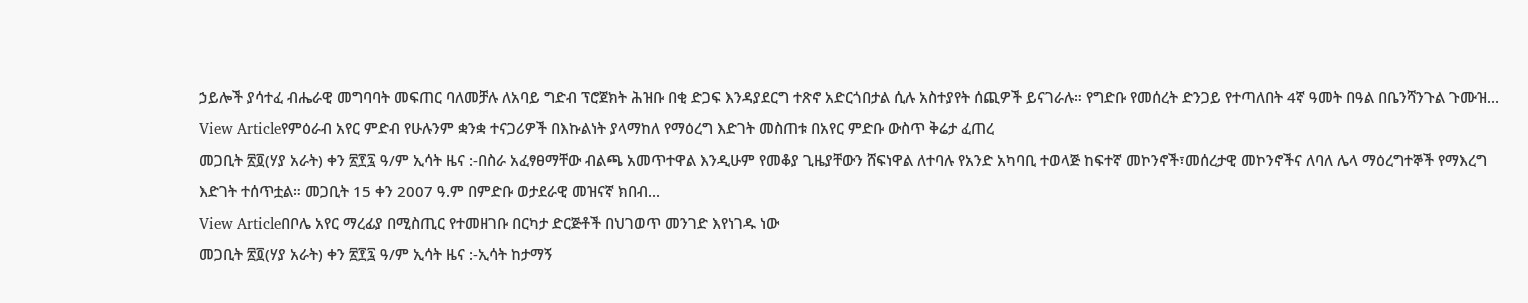ኃይሎች ያሳተፈ ብሔራዊ መግባባት መፍጠር ባለመቻሉ ለአባይ ግድብ ፕሮጀክት ሕዝቡ በቂ ድጋፍ እንዳያደርግ ተጽኖ አድርጎበታል ሲሉ አስተያየት ሰጪዎች ይናገራሉ። የግድቡ የመሰረት ድንጋይ የተጣለበት 4ኛ ዓመት በዓል በቤንሻንጉል ጉሙዝ...
View Articleየምዕራብ አየር ምድብ የሁሉንም ቋንቋ ተናጋሪዎች በእኩልነት ያላማከለ የማዕረግ እድገት መስጠቱ በአየር ምድቡ ውስጥ ቅሬታ ፈጠረ
መጋቢት ፳፬(ሃያ አራት) ቀን ፳፻፯ ዓ/ም ኢሳት ዜና :-በስራ አፈፃፀማቸው ብልጫ አመጥተዋል እንዲሁም የመቆያ ጊዜያቸውን ሸፍነዋል ለተባሉ የአንድ አካባቢ ተወላጅ ከፍተኛ መኮንኖች፣መሰረታዊ መኮንኖችና ለባለ ሌላ ማዕረግተኞች የማእረግ እድገት ተሰጥቷል። መጋቢት 15 ቀን 2007 ዓ.ም በምድቡ ወታደራዊ መዝናኛ ክበብ...
View Articleበቦሌ አየር ማረፊያ በሚስጢር የተመዘገቡ በርካታ ድርጅቶች በህገወጥ መንገድ እየነገዱ ነው
መጋቢት ፳፬(ሃያ አራት) ቀን ፳፻፯ ዓ/ም ኢሳት ዜና :-ኢሳት ከታማኝ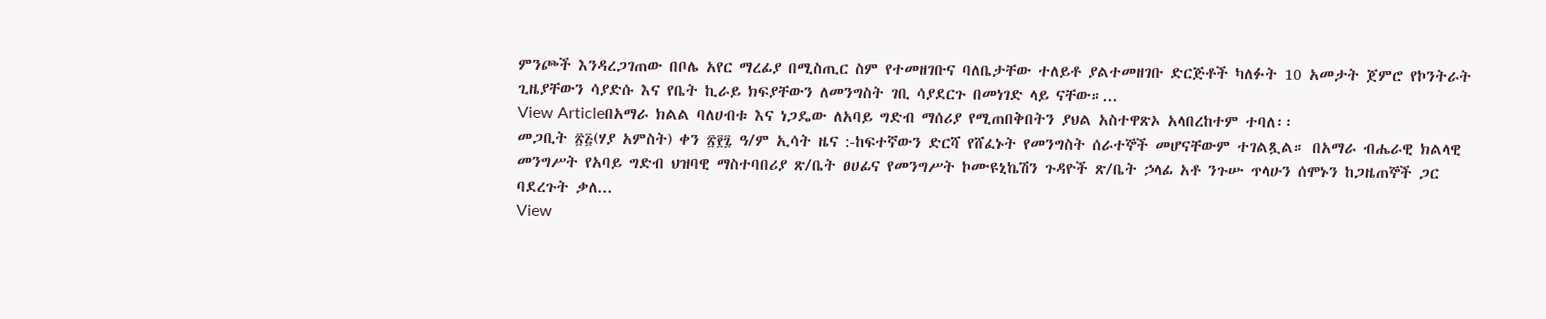ምንጮች እንዳረጋገጠው በቦሌ አየር ማረፊያ በሚስጢር ስም የተመዘገቡና ባለቤታቸው ተለይቶ ያልተመዘገቡ ድርጅቶች ካለፉት 10 አመታት ጀምሮ የኮንትራት ጊዜያቸውን ሳያድሱ እና የቤት ኪራይ ክፍያቸውን ለመንግስት ገቢ ሳያደርጉ በመነገድ ላይ ናቸው።...
View Articleበአማራ ክልል ባለሀብቱ እና ነጋዴው ለአባይ ግድብ ማሰሪያ የሚጠበቅበትን ያህል አስተዋጽኦ አላበረከተም ተባለ፡፡
መጋቢት ፳፭(ሃያ አምስት) ቀን ፳፻፯ ዓ/ም ኢሳት ዜና :-ከፍተኛውን ድርሻ የሸፈኑት የመንግስት ሰራተኞች መሆናቸውም ተገልጿል። በአማራ ብሔራዊ ክልላዊ መንግሥት የአባይ ግድብ ህዝባዊ ማስተባበሪያ ጽ/ቤት ፀሀፊና የመንግሥት ኮሙዩኒኬሽን ጉዳዮች ጽ/ቤት ኃላፊ አቶ ንጉሡ ጥላሁን ሰሞኑን ከጋዜጠኞች ጋር ባደረጉት ቃለ...
View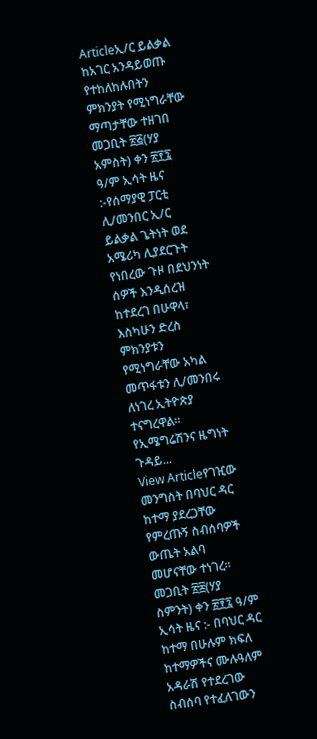Articleኢ/ር ይልቃል ከአገር አንዳይወጡ የተከለከሉበትን ምክንያት የሚነግራቸው ማጣታቸው ተዘገበ
መጋቢት ፳፭(ሃያ አምስት) ቀን ፳፻፯ ዓ/ም ኢሳት ዜና :-የሰማያዊ ፓርቲ ሊ/መንበር ኢ/ር ይልቃል ጌትነት ወደ አሜሪካ ሊያደርጉት የነበረው ጉዞ በደህንነት ሰዎች እንዲሰረዝ ከተደረገ በሁዋላ፣ እስካሁን ድረስ ምክንያቱን የሚነግራቸው አካል መጥፋቱን ሊ/መንበሩ ለነገረ ኢትዮጵያ ተናግረዋል። የኢሜግሬሽንና ዜግነት ጉዳይ...
View Articleየገዢው መንግስት በባህር ዳር ከተማ ያደረጋቸው የምረጡኝ ስብሰባዎች ውጤት አልባ መሆናቸው ተነገረ፡፡
መጋቢት ፳፰(ሃያ ስምንት) ቀን ፳፻፯ ዓ/ም ኢሳት ዜና :- በባህር ዳር ከተማ በሁሉም ክፍለ ከተማዎችና ሙሉዓለም አዳራሽ የተደረገው ስብሰባ የተፈለገውን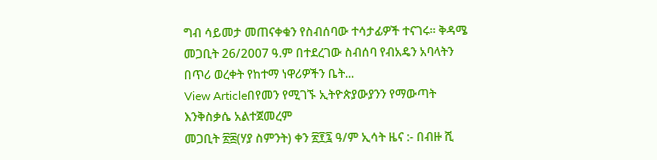ግብ ሳይመታ መጠናቀቁን የስብሰባው ተሳታፊዎች ተናገሩ፡፡ ቅዳሜ መጋቢት 26/2007 ዓ.ም በተደረገው ስብሰባ የብአዴን አባላትን በጥሪ ወረቀት የከተማ ነዋሪዎችን ቤት...
View Articleበየመን የሚገኙ ኢትዮጵያውያንን የማውጣት እንቅስቃሴ አልተጀመረም
መጋቢት ፳፰(ሃያ ስምንት) ቀን ፳፻፯ ዓ/ም ኢሳት ዜና :- በብዙ ሺ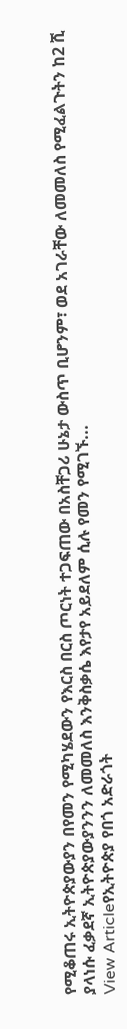የሚቆጠሩ ኢትዮጵያውያን በየመን የሚካሄደውን የእርስ በርስ ጦርነት ተጋፍጠው በአስቸጋሪ ሁኔታ ውስጥ ቢሆንም፣ ወደ አገራቸው ለመመለስ የሚፈልጉትን ከ2 ሺ ያላነሱ ፈቃደኛ ኢትዮጵያውያንንን ለመመለስ እንቅስቃሴ እየታየ አይደለም ሲሉ የመን የሚገኙ...
View Articleየኢትዮጵያ የበጎ አድራጎት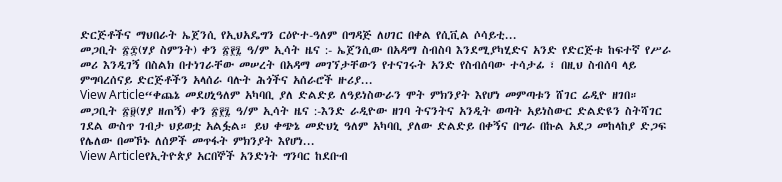ድርጅቶችና ማህበራት ኤጀንሲ የኢህአዴግን ርዕዮተ-ዓለም በግዳጅ ለሀገር በቀል የሲቪል ሶሳይቲ...
መጋቢት ፳፰(ሃያ ስምንት) ቀን ፳፻፯ ዓ/ም ኢሳት ዜና :- ኤጀንሲው በአዳማ ስብስባ እንደሚያካሂድና አንድ የድርጅቱ ከፍተኛ የሥራ መሪ እንዲገኝ በስልክ በተነገራቸው መሠረት በአዳማ መገኘታቸውን የተናገሩት አንድ የስብሰባው ተሳታፊ ፣ በዚህ ስብሰባ ላይ ምግባረሰናይ ድርጅቶችን አላሰራ ባሉት ሕጎችና አሰራሮች ዙሪያ...
View Article“ቀጨኔ መደሀኒዓለም አካባቢ ያለ ድልድይ ለዓይነስውራን ሞት ምክንያት እየሆነ መምጣቱን ሸገር ሬዲዮ ዘገበ።
መጋቢት ፳፱(ሃያ ዘጠኝ) ቀን ፳፻፯ ዓ/ም ኢሳት ዜና :-እንድ ራዲዮው ዘገባ ትናንትና አንዲት ወጣት አይነስውር ድልድዩን ስትሻገር ገደል ውስጥ ገብታ ህይወቷ አልፏል። ይህ ቀጭኔ መድህኒ ዓለም አካባቢ ያለው ድልድይ በቀኝና በግራ በኩል አደጋ መከላከያ ድጋፍ የሌለው በመኾኑ ለሰዎች መጥፋት ምክንያት እየሆነ...
View Articleየኢትዮጵያ አርበኞች አንድነት ግንባር ከደቡብ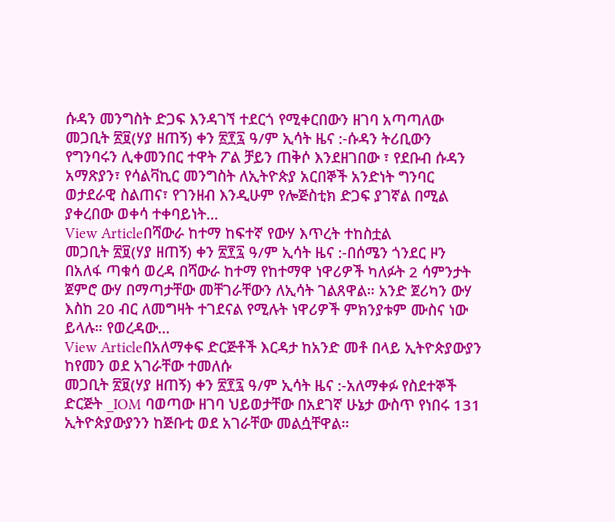ሱዳን መንግስት ድጋፍ እንዳገኘ ተደርጎ የሚቀርበውን ዘገባ አጣጣለው
መጋቢት ፳፱(ሃያ ዘጠኝ) ቀን ፳፻፯ ዓ/ም ኢሳት ዜና :-ሱዳን ትሪቢውን የግንባሩን ሊቀመንበር ተዋት ፖል ቻይን ጠቅሶ እንደዘገበው ፣ የደቡብ ሱዳን አማጽያን፣ የሳልቫኪር መንግስት ለኢትዮጵያ አርበኞች አንድነት ግንባር ወታደራዊ ስልጠና፣ የገንዘብ እንዲሁም የሎጅስቲክ ድጋፍ ያገኛል በሚል ያቀረበው ወቀሳ ተቀባይነት...
View Articleበሻውራ ከተማ ከፍተኛ የውሃ እጥረት ተከስቷል
መጋቢት ፳፱(ሃያ ዘጠኝ) ቀን ፳፻፯ ዓ/ም ኢሳት ዜና :-በሰሜን ጎንደር ዞን በአለፋ ጣቁሳ ወረዳ በሻውራ ከተማ የከተማዋ ነዋሪዎች ካለፉት 2 ሳምንታት ጀምሮ ውሃ በማጣታቸው መቸገራቸውን ለኢሳት ገልጸዋል። አንድ ጀሪካን ውሃ እስከ 20 ብር ለመግዛት ተገደናል የሚሉት ነዋሪዎች ምክንያቱም ሙስና ነው ይላሉ። የወረዳው...
View Articleበአለማቀፍ ድርጅቶች እርዳታ ከአንድ መቶ በላይ ኢትዮጵያውያን ከየመን ወደ አገራቸው ተመለሱ
መጋቢት ፳፱(ሃያ ዘጠኝ) ቀን ፳፻፯ ዓ/ም ኢሳት ዜና :-አለማቀፉ የስደተኞች ድርጅት _IOM ባወጣው ዘገባ ህይወታቸው በአደገኛ ሁኔታ ውስጥ የነበሩ 131 ኢትዮጵያውያንን ከጅቡቲ ወደ አገራቸው መልሷቸዋል።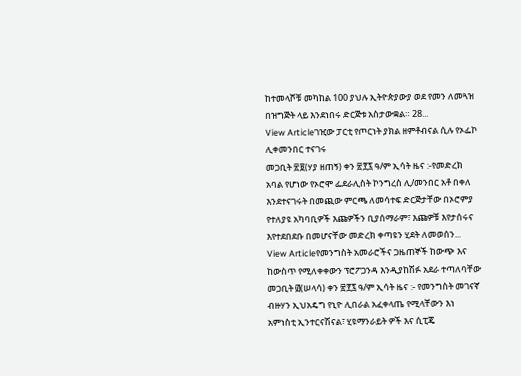ከተመላሾቹ መካከል 100 ያህሉ ኢትዮጵያውያ ወደ የመን ለመጓዝ በዝግጅት ላይ እንደነበሩ ድርጅቱ አስታውቋል። 28...
View Articleገዢው ፓርቲ የጦርነት ያክል ዘምቶብናል ሲሉ የኦፌኮ ሊቀመንበር ተናገሩ
መጋቢት ፳፱(ሃያ ዘጠኝ) ቀን ፳፻፯ ዓ/ም ኢሳት ዜና :-የመድረክ አባል የሆነው የኦሮሞ ፌደራሊስት ኮንግረስ ሊ/መንበር አቶ በቀለ እንደተናገሩት በመጪው ምርጫ ለመሳተፍ ድርጅታቸው በኦሮምያ የተለያዩ አካባቢዎች እጩዎችን ቢያሰማራም፣ እጩዎቹ እየታሰሩና እየተደበደቡ በመሆናቸው መድረክ ቀጣዩን ሂደት ለመወሰን...
View Articleየመንግስት አመራሮችና ጋዜጠኞች ከውጭ እና ከውስጥ የሚለቀቀውን ፕሮፖጋንዳ እንዲያከሽፉ አደራ ተጣለባቸው
መጋቢት ፴(ሠላሳ) ቀን ፳፻፯ ዓ/ም ኢሳት ዜና :- የመንግስት መገናኛ ብዙሃን ኢህአዴግ የኒዮ ሊበራል አፈቀላጤ የሚላቸውን እነ አምነስቲ ኢንተርናሽናል፣ ሂዩማንራይት ዎች እና ሲፒጄ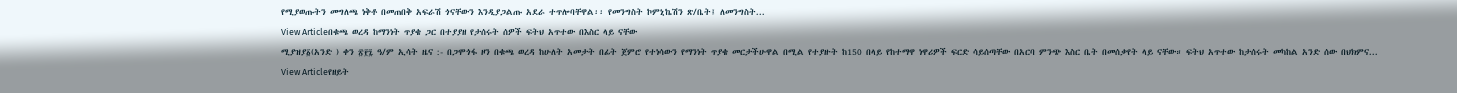የሚያወጡትን መግለጫ ነቅቶ በመጠበቅ አፍራሽ ጎናቸውን እንዲያጋልጡ አደራ ተጥሎባቸዋል፡፡ የመንግስት ኮምኒኬሽን ጽ/ቤት፤ ለመንግስት...
View Articleበቁጫ ወረዳ ከማንነት ጥያቄ ጋር በተያያዘ የታሰሩት ሰዎች ፍትህ አጥተው በእስር ላይ ናቸው
ሚያዝያ፩(አንድ ) ቀን ፳፻፯ ዓ/ም ኢሳት ዜና :- በጋሞጎፋ ዞን በቁጫ ወረዳ ከሁለት አመታት በፊት ጀምሮ የተነሳውን የማንነት ጥያቄ መርታችሁዋል በሚል የተያዙት ከ150 በላይ የከተማዋ ነዋሪዎች ፍርድ ሳይሰጣቸው በአርባ ምንጭ እስር ቤት በመሰቃየት ላይ ናቸው። ፍትህ አጥተው ከታሰሩት መካከል አንድ ሰው በህክምና...
View Articleየዘይት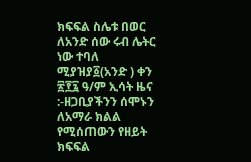ክፍፍል ስሌቱ በወር ለአንድ ሰው ሩብ ሌትር ነው ተባለ
ሚያዝያ፩(አንድ ) ቀን ፳፻፯ ዓ/ም ኢሳት ዜና :-ዘጋቢያችንን ሰሞኑን ለአማራ ክልል የሚሰጠውን የዘይት ክፍፍል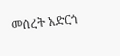መሰረት አድርጎ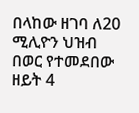በላከው ዘገባ ለ20 ሚሊዮን ህዝብ በወር የተመደበው ዘይት 4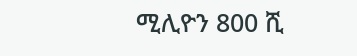ሚሊዮን 800 ሺ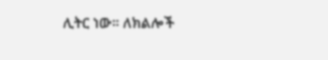ሊትር ነው። ለክልሎች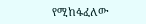የሚከፋፈለው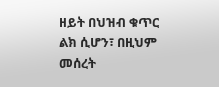ዘይት በህዝብ ቁጥር ልክ ሲሆን፣ በዚህም መሰረት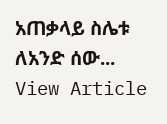አጠቃላይ ስሌቱ ለአንድ ሰው...
View Article